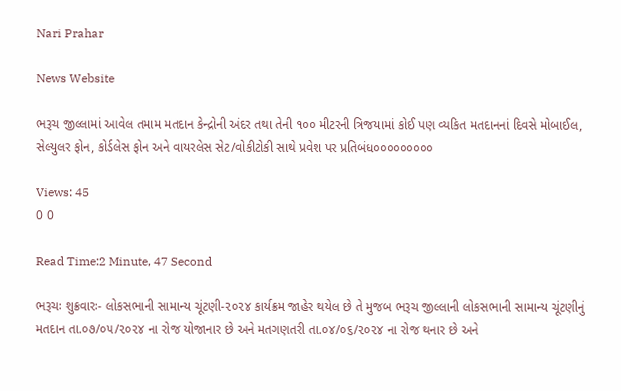Nari Prahar

News Website

ભરૂચ જીલ્લામાં આવેલ તમામ મતદાન કેન્દ્રોની અંદર તથા તેની ૧૦૦ મીટરની ત્રિજયામાં કોઈ પણ વ્યકિત મતદાનનાં દિવસે મોબાઈલ, સેલ્યુલર ફોન, કોર્ડલેસ ફોન અને વાયરલેસ સેટ/વોકીટોકી સાથે પ્રવેશ પર પ્રતિબંધ૦૦૦૦૦૦૦૦૦

Views: 45
0 0

Read Time:2 Minute, 47 Second

ભરૂચઃ શુક્રવારઃ- લોકસભાની સામાન્ય ચૂંટણી-૨૦૨૪ કાર્યક્રમ જાહેર થયેલ છે તે મુજબ ભરૂચ જીલ્લાની લોકસભાની સામાન્ય ચૂંટણીનું મતદાન તા.૦૭/૦૫/૨૦૨૪ ના રોજ યોજાનાર છે અને મતગણતરી તા.૦૪/૦૬/૨૦૨૪ ના રોજ થનાર છે અને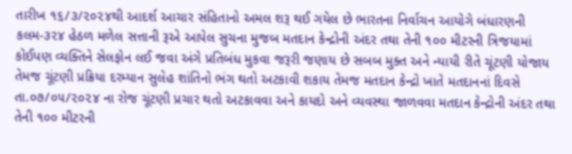તારીખ ૧૬/૩/૨૦૨૪થી આદર્શ આચાર સંહિતાનો અમલ શરૂ થઈ ગયેલ છે ભારતના નિર્વાચન આયોગે બંધારણની કલમ-૩૨૪ હેઠળ મળેલ સત્તાની રૂએ આપેલ સુચના મુજબ મતદાન કેન્દ્રોની અંદર તથા તેની ૧૦૦ મીટરની ત્રિજયામાં કોઈપણ વ્યક્તિને સેલફોન લઈ જવા અંગે પ્રતિબંધ મુકવા જરૂરી જણાય છે સબબ મુક્ત અને ન્યાયી રીતે ચૂંટણી યોજાય તેમજ ચૂંટણી પ્રક્રિયા દરમ્યાન સુલેહ શાંતિનો ભંગ થતો અટકાવી શકાય તેમજ મતદાન કેન્દ્રો ખાતે મતદાનનાં દિવસે તા.૦૭/૦૫/૨૦૨૪ ના રોજ ચૂંટણી પ્રચાર થતો અટકાવવા અને કાયદો અને વ્યવસ્થા જાળવવા મતદાન કેન્દ્રોની અંદર તથા તેની ૧૦૦ મીટરની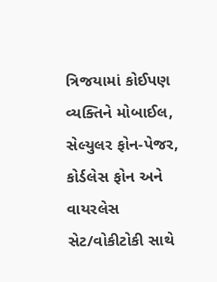ત્રિજયામાં કોઈપણ વ્યક્તિને મોબાઈલ, સેલ્યુલર ફોન-પેજર, કોર્ડલેસ ફોન અને વાયરલેસ સેટ/વોકીટોકી સાથે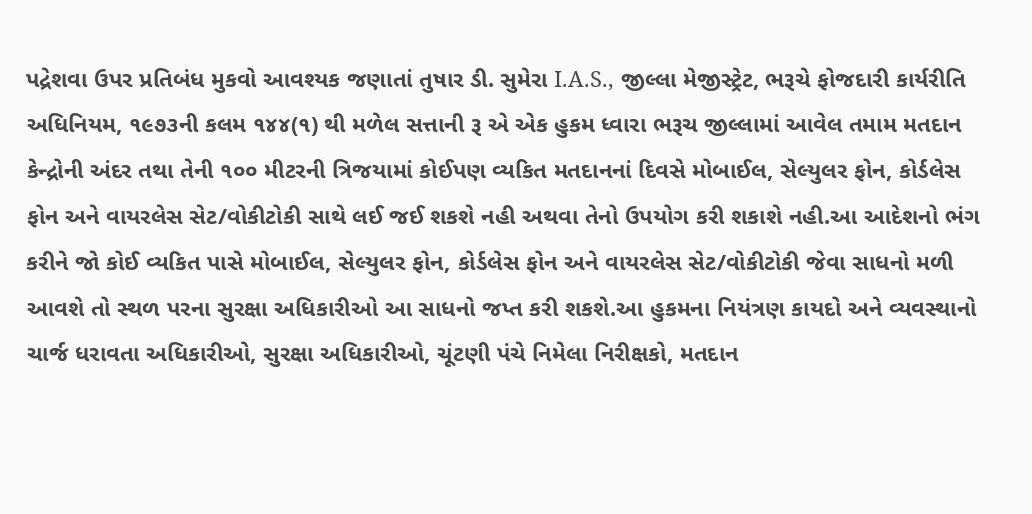પદ્રેશવા ઉપર પ્રતિબંધ મુકવો આવશ્યક જણાતાં તુષાર ડી. સુમેરા I.A.S., જીલ્લા મેજીસ્ટ્રેટ, ભરૂચે ફોજદારી કાર્યરીતિ અધિનિયમ, ૧૯૭૩ની કલમ ૧૪૪(૧) થી મળેલ સત્તાની રૂ એ એક હુકમ ધ્વારા ભરૂચ જીલ્લામાં આવેલ તમામ મતદાન કેન્દ્રોની અંદર તથા તેની ૧૦૦ મીટરની ત્રિજયામાં કોઈપણ વ્યકિત મતદાનનાં દિવસે મોબાઈલ, સેલ્યુલર ફોન, કોર્ડલેસ ફોન અને વાયરલેસ સેટ/વોકીટોકી સાથે લઈ જઈ શકશે નહી અથવા તેનો ઉપયોગ કરી શકાશે નહી.આ આદેશનો ભંગ કરીને જો કોઈ વ્યકિત પાસે મોબાઈલ, સેલ્યુલર ફોન, કોર્ડલેસ ફોન અને વાયરલેસ સેટ/વોકીટોકી જેવા સાધનો મળી આવશે તો સ્થળ પરના સુરક્ષા અધિકારીઓ આ સાધનો જપ્ત કરી શકશે.આ હુકમના નિયંત્રણ કાયદો અને વ્યવસ્થાનો ચાર્જ ધરાવતા અધિકારીઓ, સુરક્ષા અધિકારીઓ, ચૂંટણી પંચે નિમેલા નિરીક્ષકો, મતદાન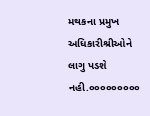મથકના પ્રમુખ અધિકારીશ્રીઓને લાગુ પડશે નહી.૦૦૦૦૦૦૦૦૦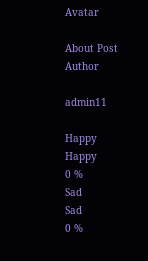Avatar

About Post Author

admin11

Happy
Happy
0 %
Sad
Sad
0 %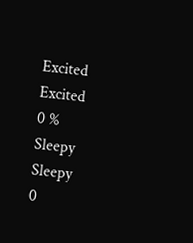Excited
Excited
0 %
Sleepy
Sleepy
0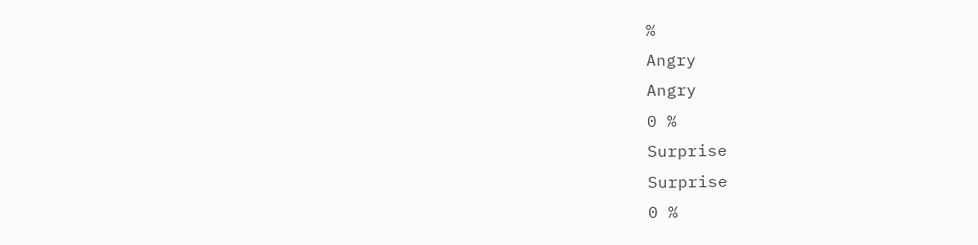%
Angry
Angry
0 %
Surprise
Surprise
0 %